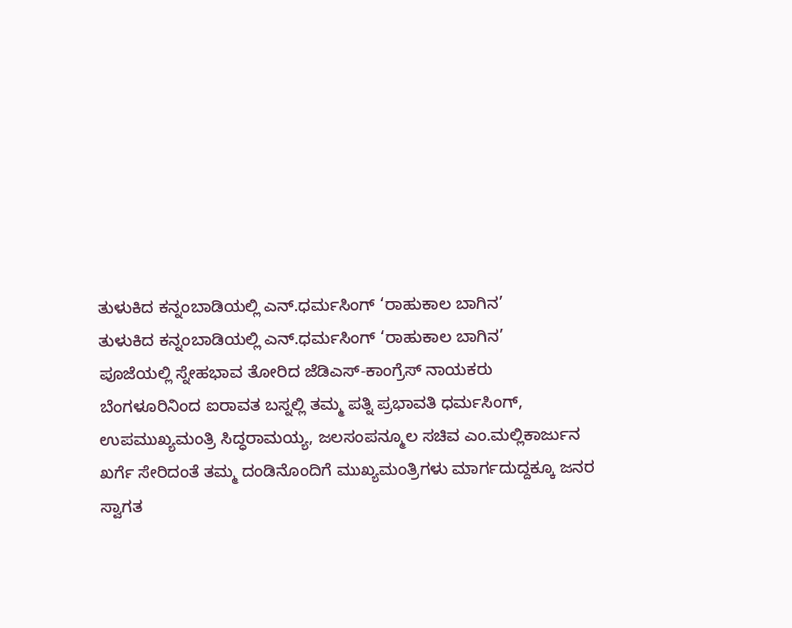ತುಳುಕಿದ ಕನ್ನಂಬಾಡಿಯಲ್ಲಿ ಎನ್.ಧರ್ಮಸಿಂಗ್ ‘ರಾಹುಕಾಲ ಬಾಗಿನ’
ತುಳುಕಿದ ಕನ್ನಂಬಾಡಿಯಲ್ಲಿ ಎನ್.ಧರ್ಮಸಿಂಗ್ ‘ರಾಹುಕಾಲ ಬಾಗಿನ’
ಪೂಜೆಯಲ್ಲಿ ಸ್ನೇಹಭಾವ ತೋರಿದ ಜೆಡಿಎಸ್-ಕಾಂಗ್ರೆಸ್ ನಾಯಕರು
ಬೆಂಗಳೂರಿನಿಂದ ಐರಾವತ ಬಸ್ನಲ್ಲಿ ತಮ್ಮ ಪತ್ನಿ ಪ್ರಭಾವತಿ ಧರ್ಮಸಿಂಗ್, ಉಪಮುಖ್ಯಮಂತ್ರಿ ಸಿದ್ಧರಾಮಯ್ಯ, ಜಲಸಂಪನ್ಮೂಲ ಸಚಿವ ಎಂ.ಮಲ್ಲಿಕಾರ್ಜುನ ಖರ್ಗೆ ಸೇರಿದಂತೆ ತಮ್ಮ ದಂಡಿನೊಂದಿಗೆ ಮುಖ್ಯಮಂತ್ರಿಗಳು ಮಾರ್ಗದುದ್ದಕ್ಕೂ ಜನರ ಸ್ವಾಗತ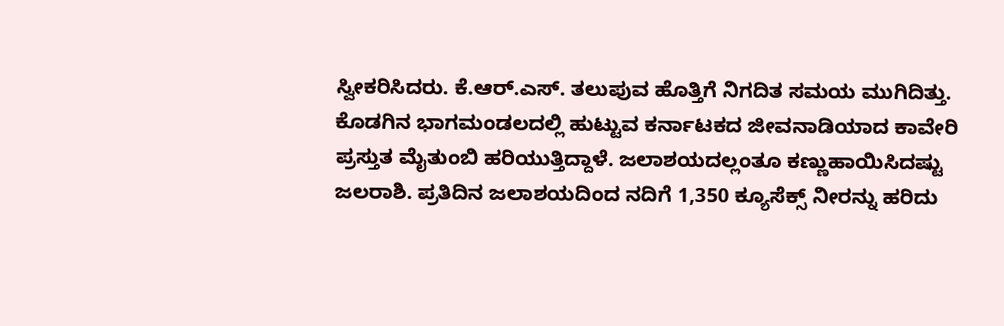ಸ್ವೀಕರಿಸಿದರು. ಕೆ.ಆರ್.ಎಸ್. ತಲುಪುವ ಹೊತ್ತಿಗೆ ನಿಗದಿತ ಸಮಯ ಮುಗಿದಿತ್ತು.
ಕೊಡಗಿನ ಭಾಗಮಂಡಲದಲ್ಲಿ ಹುಟ್ಟುವ ಕರ್ನಾಟಕದ ಜೀವನಾಡಿಯಾದ ಕಾವೇರಿ ಪ್ರಸ್ತುತ ಮೈತುಂಬಿ ಹರಿಯುತ್ತಿದ್ದಾಳೆ. ಜಲಾಶಯದಲ್ಲಂತೂ ಕಣ್ಣುಹಾಯಿಸಿದಷ್ಟು ಜಲರಾಶಿ. ಪ್ರತಿದಿನ ಜಲಾಶಯದಿಂದ ನದಿಗೆ 1,350 ಕ್ಯೂಸೆಕ್ಸ್ ನೀರನ್ನು ಹರಿದು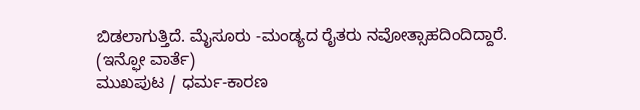ಬಿಡಲಾಗುತ್ತಿದೆ. ಮೈಸೂರು -ಮಂಡ್ಯದ ರೈತರು ನವೋತ್ಸಾಹದಿಂದಿದ್ದಾರೆ.
(ಇನ್ಫೋ ವಾರ್ತೆ)
ಮುಖಪುಟ / ಧರ್ಮ-ಕಾರಣ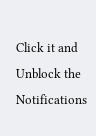Click it and Unblock the Notifications